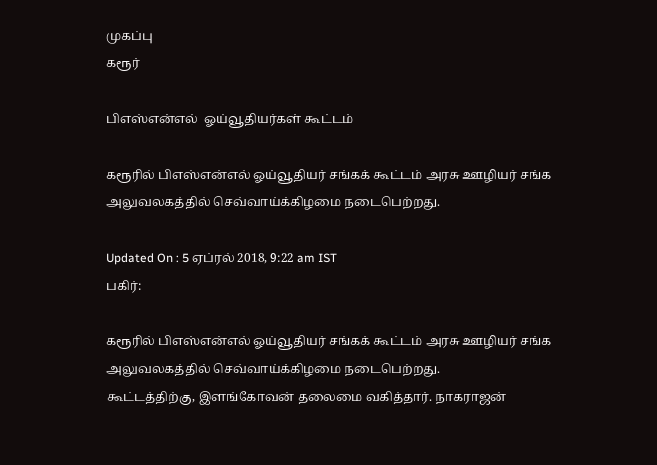முகப்பு
கரூர்

பிஎஸ்என்எல்  ஓய்வூதியர்கள் கூட்டம்

கரூரில் பிஎஸ்என்எல் ஓய்வூதியர் சங்கக் கூட்டம் அரசு ஊழியர் சங்க அலுவலகத்தில் செவ்வாய்க்கிழமை நடைபெற்றது.

Updated On : 5 ஏப்ரல் 2018, 9:22 am IST
பகிர்:

கரூரில் பிஎஸ்என்எல் ஓய்வூதியர் சங்கக் கூட்டம் அரசு ஊழியர் சங்க அலுவலகத்தில் செவ்வாய்க்கிழமை நடைபெற்றது.
கூட்டத்திற்கு, இளங்கோவன் தலைமை வகித்தார். நாகராஜன்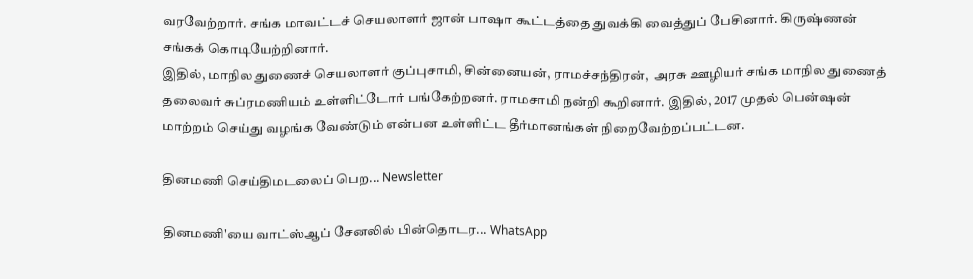வரவேற்றார். சங்க மாவட்டச் செயலாளர் ஜான் பாஷா கூட்டத்தை துவக்கி வைத்துப் பேசினார். கிருஷ்ணன் சங்கக் கொடியேற்றினார்.
இதில், மாநில துணைச் செயலாளர் குப்புசாமி, சின்னையன், ராமச்சந்திரன்,  அரசு ஊழியர் சங்க மாநில துணைத் தலைவர் சுப்ரமணியம் உள்ளிட்டோர் பங்கேற்றனர். ராமசாமி நன்றி கூறினார். இதில், 2017 முதல் பென்ஷன் மாற்றம் செய்து வழங்க வேண்டும் என்பன உள்ளிட்ட தீர்மானங்கள் நிறைவேற்றப்பட்டன.

தினமணி செய்திமடலைப் பெற... Newsletter

தினமணி'யை வாட்ஸ்ஆப் சேனலில் பின்தொடர... WhatsApp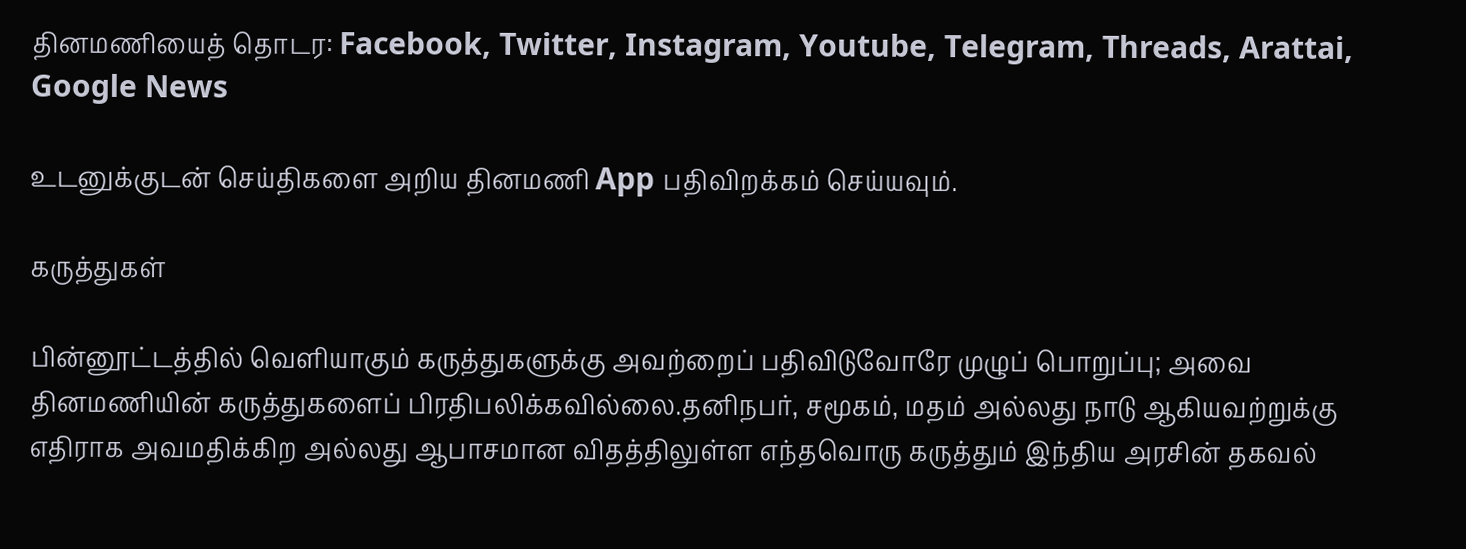தினமணியைத் தொடர: Facebook, Twitter, Instagram, Youtube, Telegram, Threads, Arattai, Google News

உடனுக்குடன் செய்திகளை அறிய தினமணி App பதிவிறக்கம் செய்யவும்.

கருத்துகள்

பின்னூட்டத்தில் வெளியாகும் கருத்துகளுக்கு அவற்றைப் பதிவிடுவோரே முழுப் பொறுப்பு; அவை தினமணியின் கருத்துகளைப் பிரதிபலிக்கவில்லை.தனிநபர், சமூகம், மதம் அல்லது நாடு ஆகியவற்றுக்கு எதிராக அவமதிக்கிற அல்லது ஆபாசமான விதத்திலுள்ள எந்தவொரு கருத்தும் இந்திய அரசின் தகவல்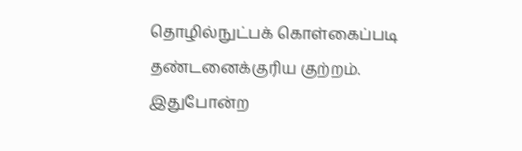தொழில்நுட்பக் கொள்கைப்படி தண்டனைக்குரிய குற்றம். இதுபோன்ற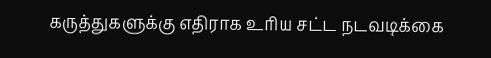கருத்துகளுக்கு எதிராக உரிய சட்ட நடவடிக்கை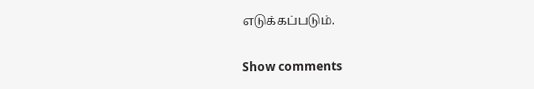எடுக்கப்படும்.

Show comments